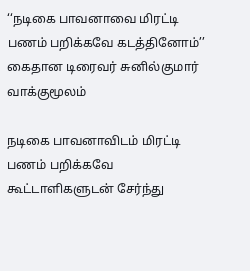‘‘நடிகை பாவனாவை மிரட்டி பணம் பறிக்கவே கடத்தினோம்’’ கைதான டிரைவர் சுனில்குமார் வாக்குமூலம்

நடிகை பாவனாவிடம் மிரட்டி பணம் பறிக்கவே கூட்டாளிகளுடன் சேர்ந்து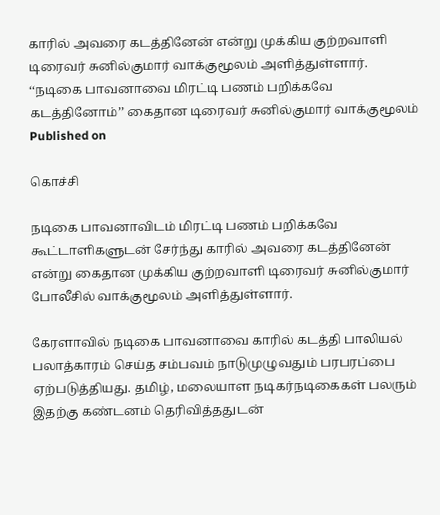காரில் அவரை கடத்தினேன் என்று முக்கிய குற்றவாளி டிரைவர் சுனில்குமார் வாக்குமூலம் அளித்துள்ளார்.
‘‘நடிகை பாவனாவை மிரட்டி பணம் பறிக்கவே கடத்தினோம்’’ கைதான டிரைவர் சுனில்குமார் வாக்குமூலம்
Published on

கொச்சி

நடிகை பாவனாவிடம் மிரட்டி பணம் பறிக்கவே கூட்டாளிகளுடன் சேர்ந்து காரில் அவரை கடத்தினேன் என்று கைதான முக்கிய குற்றவாளி டிரைவர் சுனில்குமார் போலீசில் வாக்குமூலம் அளித்துள்ளார்.

கேரளாவில் நடிகை பாவனாவை காரில் கடத்தி பாலியல் பலாத்காரம் செய்த சம்பவம் நாடுமுழுவதும் பரபரப்பை ஏற்படுத்தியது. தமிழ், மலையாள நடிகர்நடிகைகள் பலரும் இதற்கு கண்டனம் தெரிவித்ததுடன்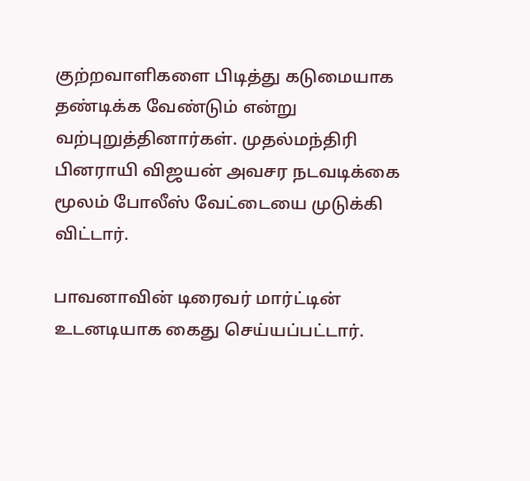குற்றவாளிகளை பிடித்து கடுமையாக தண்டிக்க வேண்டும் என்று வற்புறுத்தினார்கள். முதல்மந்திரி பினராயி விஜயன் அவசர நடவடிக்கை மூலம் போலீஸ் வேட்டையை முடுக்கி விட்டார்.

பாவனாவின் டிரைவர் மார்ட்டின் உடனடியாக கைது செய்யப்பட்டார்.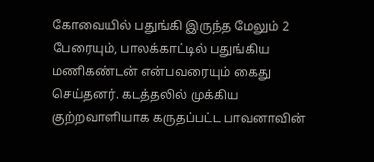கோவையில் பதுங்கி இருந்த மேலும் 2 பேரையும், பாலக்காட்டில் பதுங்கிய மணிகண்டன் என்பவரையும் கைது செய்தனர். கடத்தலில் முக்கிய குற்றவாளியாக கருதப்பட்ட பாவனாவின்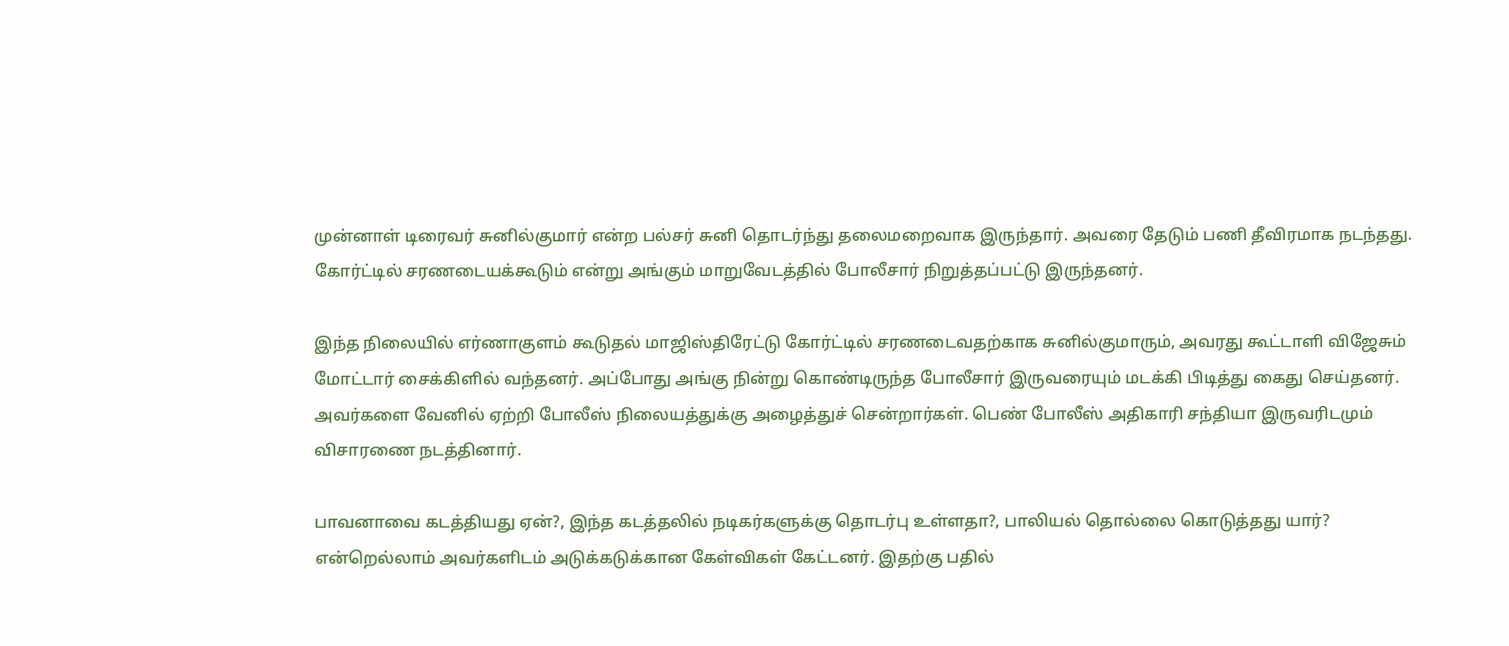முன்னாள் டிரைவர் சுனில்குமார் என்ற பல்சர் சுனி தொடர்ந்து தலைமறைவாக இருந்தார். அவரை தேடும் பணி தீவிரமாக நடந்தது. கோர்ட்டில் சரணடையக்கூடும் என்று அங்கும் மாறுவேடத்தில் போலீசார் நிறுத்தப்பட்டு இருந்தனர்.

இந்த நிலையில் எர்ணாகுளம் கூடுதல் மாஜிஸ்திரேட்டு கோர்ட்டில் சரணடைவதற்காக சுனில்குமாரும், அவரது கூட்டாளி விஜேசும் மோட்டார் சைக்கிளில் வந்தனர். அப்போது அங்கு நின்று கொண்டிருந்த போலீசார் இருவரையும் மடக்கி பிடித்து கைது செய்தனர். அவர்களை வேனில் ஏற்றி போலீஸ் நிலையத்துக்கு அழைத்துச் சென்றார்கள். பெண் போலீஸ் அதிகாரி சந்தியா இருவரிடமும் விசாரணை நடத்தினார்.

பாவனாவை கடத்தியது ஏன்?, இந்த கடத்தலில் நடிகர்களுக்கு தொடர்பு உள்ளதா?, பாலியல் தொல்லை கொடுத்தது யார்? என்றெல்லாம் அவர்களிடம் அடுக்கடுக்கான கேள்விகள் கேட்டனர். இதற்கு பதில்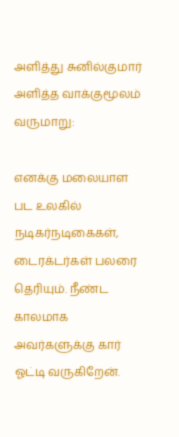அளித்து சுனில்குமார் அளித்த வாக்குமூலம் வருமாறு:

எனக்கு மலையாள பட உலகில் நடிகர்நடிகைகள், டைரக்டர்கள் பலரை தெரியும். நீண்ட காலமாக அவர்களுக்கு கார் ஓட்டி வருகிறேன்.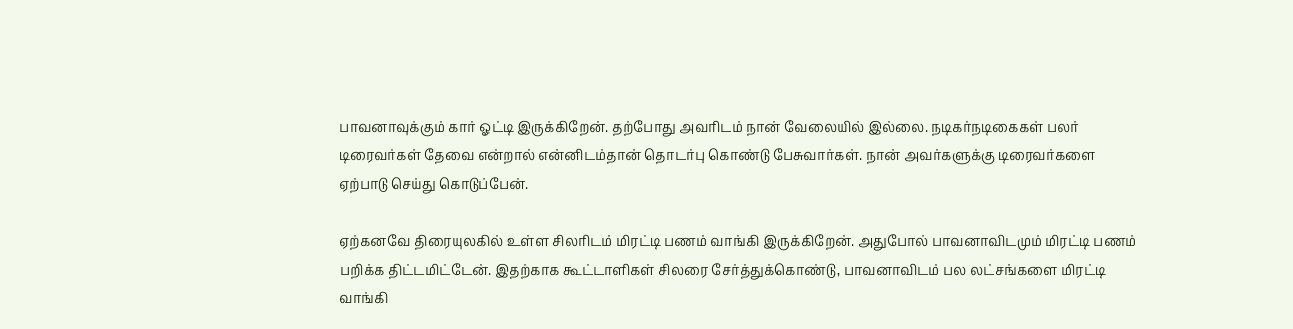பாவனாவுக்கும் கார் ஓட்டி இருக்கிறேன். தற்போது அவரிடம் நான் வேலையில் இல்லை. நடிகர்நடிகைகள் பலர் டிரைவர்கள் தேவை என்றால் என்னிடம்தான் தொடர்பு கொண்டு பேசுவார்கள். நான் அவர்களுக்கு டிரைவர்களை ஏற்பாடு செய்து கொடுப்பேன்.

ஏற்கனவே திரையுலகில் உள்ள சிலரிடம் மிரட்டி பணம் வாங்கி இருக்கிறேன். அதுபோல் பாவனாவிடமும் மிரட்டி பணம் பறிக்க திட்டமிட்டேன். இதற்காக கூட்டாளிகள் சிலரை சேர்த்துக்கொண்டு, பாவனாவிடம் பல லட்சங்களை மிரட்டி வாங்கி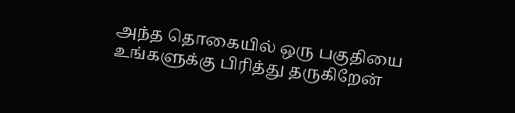அந்த தொகையில் ஒரு பகுதியை உங்களுக்கு பிரித்து தருகிறேன்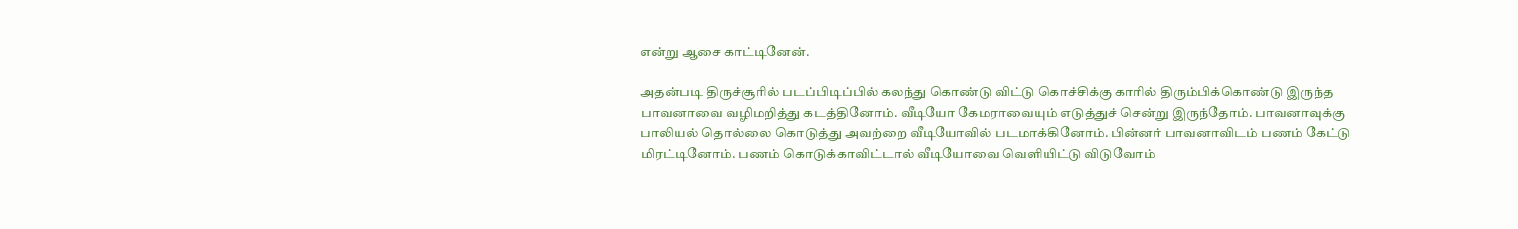என்று ஆசை காட்டினேன்.

அதன்படி திருச்சூரில் படப்பிடிப்பில் கலந்து கொண்டு விட்டு கொச்சிக்கு காரில் திரும்பிக்கொண்டு இருந்த பாவனாவை வழிமறித்து கடத்தினோம். வீடியோ கேமராவையும் எடுத்துச் சென்று இருந்தோம். பாவனாவுக்கு பாலியல் தொல்லை கொடுத்து அவற்றை வீடியோவில் படமாக்கினோம். பின்னர் பாவனாவிடம் பணம் கேட்டு மிரட்டினோம். பணம் கொடுக்காவிட்டால் வீடியோவை வெளியிட்டு விடுவோம்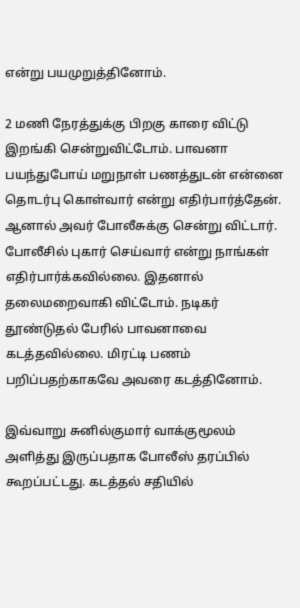என்று பயமுறுத்தினோம்.

2 மணி நேரத்துக்கு பிறகு காரை விட்டு இறங்கி சென்றுவிட்டோம். பாவனா பயந்துபோய் மறுநாள் பணத்துடன் என்னை தொடர்பு கொள்வார் என்று எதிர்பார்த்தேன். ஆனால் அவர் போலீசுக்கு சென்று விட்டார். போலீசில் புகார் செய்வார் என்று நாங்கள் எதிர்பார்க்கவில்லை. இதனால் தலைமறைவாகி விட்டோம். நடிகர் தூண்டுதல் பேரில் பாவனாவை கடத்தவில்லை. மிரட்டி பணம் பறிப்பதற்காகவே அவரை கடத்தினோம்.

இவ்வாறு சுனில்குமார் வாக்குமூலம் அளித்து இருப்பதாக போலீஸ் தரப்பில் கூறப்பட்டது. கடத்தல் சதியில்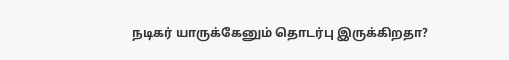நடிகர் யாருக்கேனும் தொடர்பு இருக்கிறதா?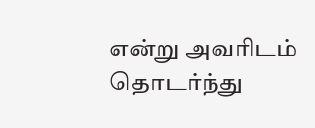என்று அவரிடம் தொடர்ந்து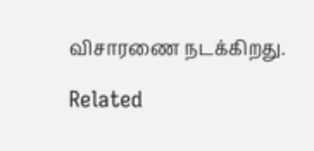விசாரணை நடக்கிறது.

Related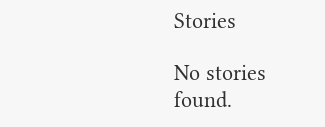Stories

No stories found.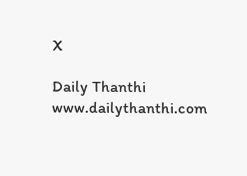X

Daily Thanthi
www.dailythanthi.com